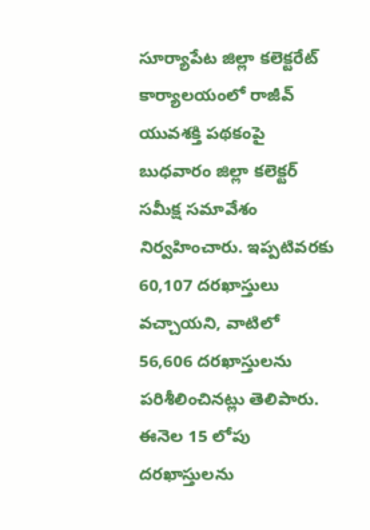సూర్యాపేట జిల్లా కలెక్టరేట్ కార్యాలయంలో రాజీవ్ యువశక్తి పథకంపై బుధవారం జిల్లా కలెక్టర్ సమీక్ష సమావేశం నిర్వహించారు. ఇప్పటివరకు 60,107 దరఖాస్తులు వచ్చాయని, వాటిలో 56,606 దరఖాస్తులను పరిశీలించినట్లు తెలిపారు. ఈనెల 15 లోపు దరఖాస్తులను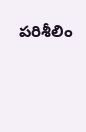పరిశీలిం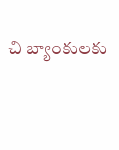చి బ్యాంకులకు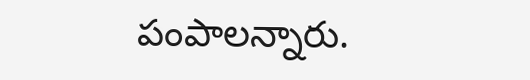పంపాలన్నారు.